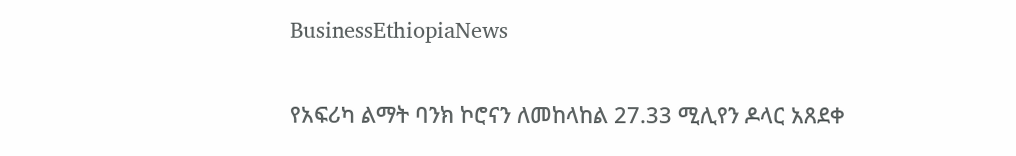BusinessEthiopiaNews

የአፍሪካ ልማት ባንክ ኮሮናን ለመከላከል 27.33 ሚሊየን ዶላር አጸደቀ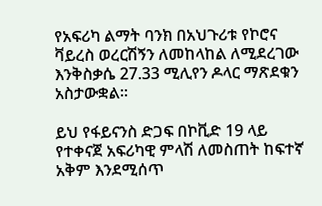የአፍሪካ ልማት ባንክ በአህጉሪቱ የኮሮና ቫይረስ ወረርሽኝን ለመከላከል ለሚደረገው እንቅስቃሴ 27.33 ሚሊየን ዶላር ማጽደቁን አስታውቋል፡፡

ይህ የፋይናንስ ድጋፍ በኮቪድ 19 ላይ የተቀናጀ አፍሪካዊ ምላሽ ለመስጠት ከፍተኛ አቅም እንደሚሰጥ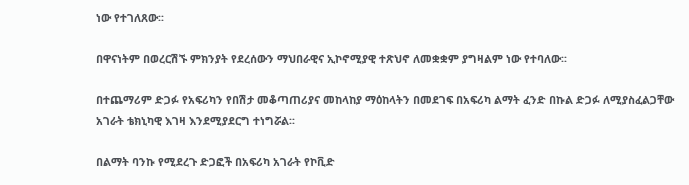ነው የተገለጸው፡፡

በዋናነትም በወረርሽኙ ምክንያት የደረሰውን ማህበራዊና ኢኮኖሚያዊ ተጽህኖ ለመቋቋም ያግዛልም ነው የተባለው፡፡

በተጨማሪም ድጋፉ የአፍሪካን የበሽታ መቆጣጠሪያና መከላከያ ማዕከላትን በመደገፍ በአፍሪካ ልማት ፈንድ በኩል ድጋፉ ለሚያስፈልጋቸው አገራት ቴክኒካዊ እገዛ እንደሚያደርግ ተነግሯል፡፡

በልማት ባንኩ የሚደረጉ ድጋፎች በአፍሪካ አገራት የኮቪድ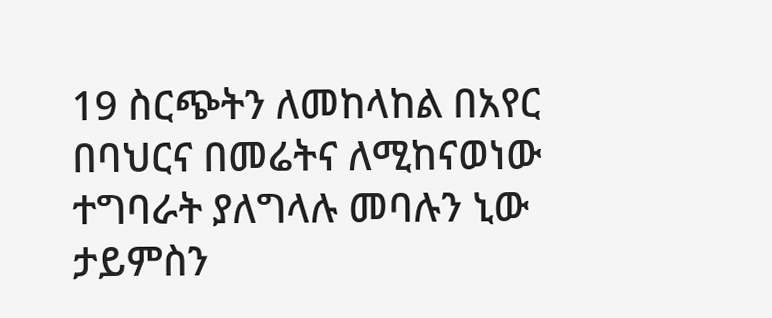19 ስርጭትን ለመከላከል በአየር በባህርና በመሬትና ለሚከናወነው ተግባራት ያለግላሉ መባሉን ኒው ታይምስን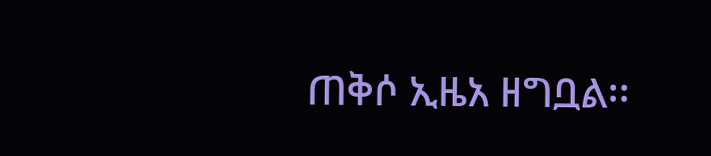ጠቅሶ ኢዜአ ዘግቧል፡፡